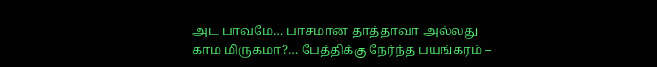அட பாவமே… பாசமான தாத்தாவா அல்லது காம மிருகமா?… பேத்திக்கு நேர்ந்த பயங்கரம் –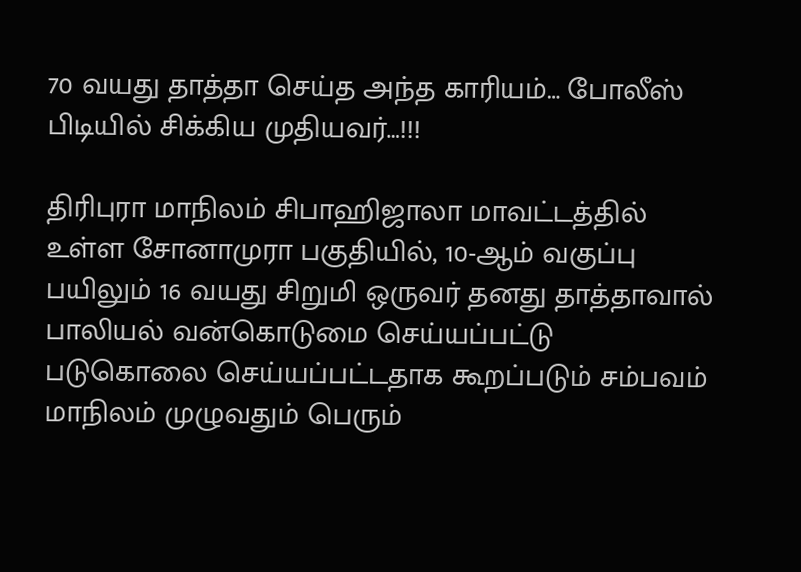70 வயது தாத்தா செய்த அந்த காரியம்… போலீஸ் பிடியில் சிக்கிய முதியவர்…!!!

திரிபுரா மாநிலம் சிபாஹிஜாலா மாவட்டத்தில் உள்ள சோனாமுரா பகுதியில், 10-ஆம் வகுப்பு பயிலும் 16 வயது சிறுமி ஒருவர் தனது தாத்தாவால் பாலியல் வன்கொடுமை செய்யப்பட்டு படுகொலை செய்யப்பட்டதாக கூறப்படும் சம்பவம் மாநிலம் முழுவதும் பெரும்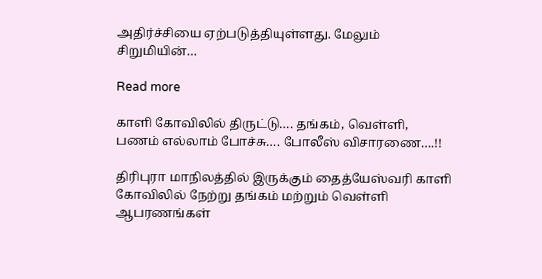அதிர்ச்சியை ஏற்படுத்தியுள்ளது. மேலும் சிறுமியின்…

Read more

காளி கோவிலில் திருட்டு…. தங்கம், வெள்ளி, பணம் எல்லாம் போச்சு…. போலீஸ் விசாரணை….!!

திரிபுரா மாநிலத்தில் இருக்கும் தைத்யேஸ்வரி காளி கோவிலில் நேற்று தங்கம் மற்றும் வெள்ளி ஆபரணங்கள்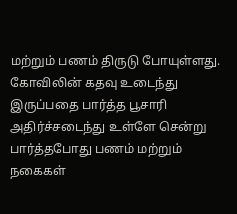மற்றும் பணம் திருடு போயுள்ளது. கோவிலின் கதவு உடைந்து இருப்பதை பார்த்த பூசாரி அதிர்ச்சடைந்து உள்ளே சென்று பார்த்தபோது பணம் மற்றும் நகைகள்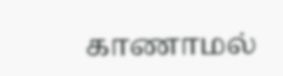காணாமல்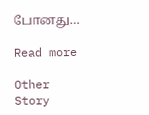போனது…

Read more

Other Story